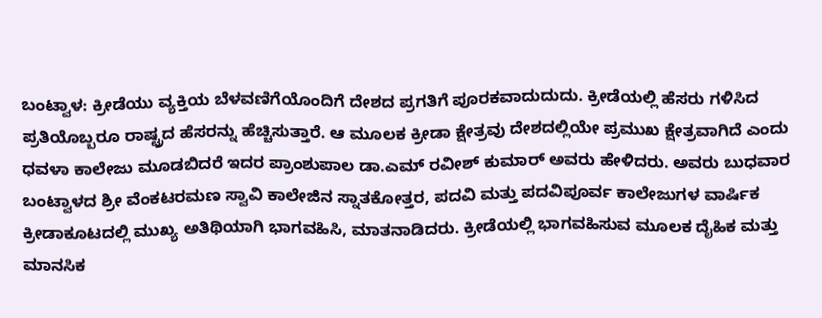ಬಂಟ್ವಾಳ: ಕ್ರೀಡೆಯು ವ್ಯಕ್ತಿಯ ಬೆಳವಣಿಗೆಯೊಂದಿಗೆ ದೇಶದ ಪ್ರಗತಿಗೆ ಪೂರಕವಾದುದುದು. ಕ್ರೀಡೆಯಲ್ಲಿ ಹೆಸರು ಗಳಿಸಿದ ಪ್ರತಿಯೊಬ್ಬರೂ ರಾಷ್ಟ್ರದ ಹೆಸರನ್ನು ಹೆಚ್ಚಿಸುತ್ತಾರೆ. ಆ ಮೂಲಕ ಕ್ರೀಡಾ ಕ್ಷೇತ್ರವು ದೇಶದಲ್ಲಿಯೇ ಪ್ರಮುಖ ಕ್ಷೇತ್ರವಾಗಿದೆ ಎಂದು ಧವಳಾ ಕಾಲೇಜು ಮೂಡಬಿದರೆ ಇದರ ಪ್ರಾಂಶುಪಾಲ ಡಾ.ಎಮ್ ರವೀಶ್ ಕುಮಾರ್ ಅವರು ಹೇಳಿದರು. ಅವರು ಬುಧವಾರ ಬಂಟ್ವಾಳದ ಶ್ರೀ ವೆಂಕಟರಮಣ ಸ್ವಾವಿ ಕಾಲೇಜಿನ ಸ್ನಾತಕೋತ್ತರ, ಪದವಿ ಮತ್ತು ಪದವಿಪೂರ್ವ ಕಾಲೇಜುಗಳ ವಾರ್ಷಿಕ ಕ್ರೀಡಾಕೂಟದಲ್ಲಿ ಮುಖ್ಯ ಅತಿಥಿಯಾಗಿ ಭಾಗವಹಿಸಿ, ಮಾತನಾಡಿದರು. ಕ್ರೀಡೆಯಲ್ಲಿ ಭಾಗವಹಿಸುವ ಮೂಲಕ ದೈಹಿಕ ಮತ್ತು ಮಾನಸಿಕ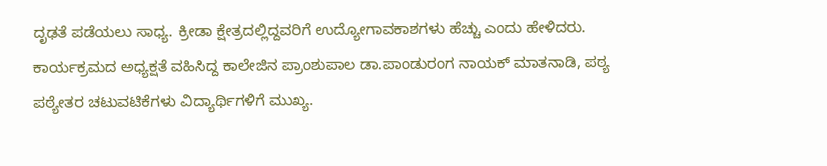ದೃಢತೆ ಪಡೆಯಲು ಸಾಧ್ಯ. ಕ್ರೀಡಾ ಕ್ಷೇತ್ರದಲ್ಲಿದ್ದವರಿಗೆ ಉದ್ಯೋಗಾವಕಾಶಗಳು ಹೆಚ್ಚು ಎಂದು ಹೇಳಿದರು.
ಕಾರ್ಯಕ್ರಮದ ಅಧ್ಯಕ್ಷತೆ ವಹಿಸಿದ್ದ ಕಾಲೇಜಿನ ಪ್ರಾಂಶುಪಾಲ ಡಾ.ಪಾಂಡುರಂಗ ನಾಯಕ್ ಮಾತನಾಡಿ, ಪಠ್ಯ ಪಠ್ಯೇತರ ಚಟುವಟಿಕೆಗಳು ವಿದ್ಯಾರ್ಥಿಗಳಿಗೆ ಮುಖ್ಯ.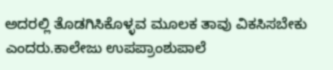ಅದರಲ್ಲಿ ತೊಡಗಿಸಿಕೊಳ್ಳವ ಮೂಲಕ ತಾವು ವಿಕಸಿಸಬೇಕು ಎಂದರು.ಕಾಲೇಜು ಉಪಪ್ರಾಂಶುಪಾಲೆ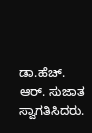ಡಾ.ಹೆಚ್. ಆರ್. ಸುಜಾತ ಸ್ವಾಗತಿಸಿದರು.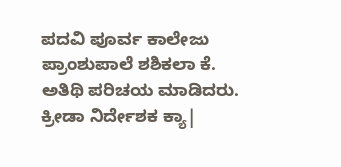ಪದವಿ ಪೂರ್ವ ಕಾಲೇಜು ಪ್ರಾಂಶುಪಾಲೆ ಶಶಿಕಲಾ ಕೆ. ಅತಿಥಿ ಪರಿಚಯ ಮಾಡಿದರು. ಕ್ರೀಡಾ ನಿರ್ದೇಶಕ ಕ್ಯಾ|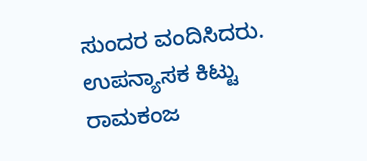ಸುಂದರ ವಂದಿಸಿದರು. ಉಪನ್ಯಾಸಕ ಕಿಟ್ಟು ರಾಮಕಂಜ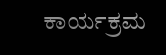ಕಾರ್ಯಕ್ರಮ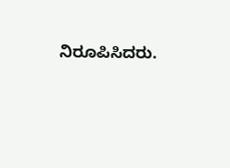ನಿರೂಪಿಸಿದರು.